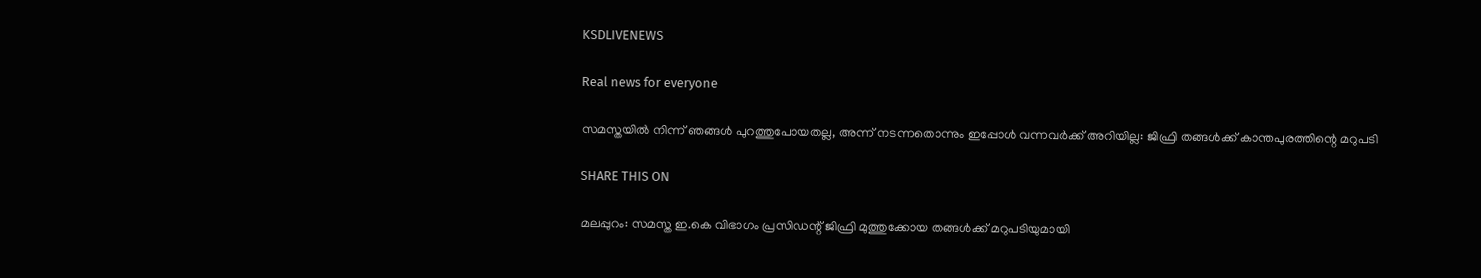KSDLIVENEWS

Real news for everyone

സമസ്തയിൽ നിന്ന് ഞങ്ങള്‍ പുറത്തുപോയതല്ല, അന്ന് നടന്നതൊന്നും ഇപ്പോൾ വന്നവർക്ക് അറിയില്ല: ജിഫ്രി തങ്ങൾക്ക് കാന്തപുരത്തിന്റെ മറുപടി

SHARE THIS ON

മലപ്പുറം: സമസ്ത ഇ.കെ വിഭാഗം പ്രസിഡന്റ്‌ ജിഫ്രി മുത്തുക്കോയ തങ്ങള്‍ക്ക് മറുപടിയുമായി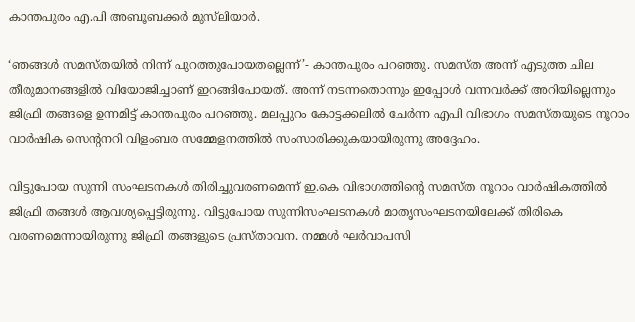കാന്തപുരം എ.പി അബൂബക്കർ മുസ്‌ലിയാർ.

‘ഞങ്ങള്‍ സമസ്തയിൽ നിന്ന് പുറത്തുപോയതല്ലെന്ന്’- കാന്തപുരം പറഞ്ഞു. സമസ്ത അന്ന് എടുത്ത ചില തീരുമാനങ്ങളിൽ വിയോജിച്ചാണ് ഇറങ്ങിപോയത്. അന്ന് നടന്നതൊന്നും ഇപ്പോൾ വന്നവർക്ക് അറിയില്ലെന്നും ജിഫ്രി തങ്ങളെ ഉന്നമിട്ട് കാന്തപുരം പറഞ്ഞു. മലപ്പുറം കോട്ടക്കലില്‍ ചേര്‍ന്ന എപി വിഭാഗം സമസ്തയുടെ നൂറാം വാർഷിക സെന്റനറി വിളംബര സമ്മേളനത്തില്‍ സംസാരിക്കുകയായിരുന്നു അദ്ദേഹം.

വിട്ടുപോയ സുന്നി സംഘടനകള്‍ തിരിച്ചുവരണമെന്ന് ഇ.കെ വിഭാഗത്തിന്റെ സമസ്ത നൂറാം വാർഷികത്തിൽ ജിഫ്രി തങ്ങൾ ആവശ്യപ്പെട്ടിരുന്നു. വിട്ടുപോയ സുന്നിസംഘടനകള്‍ മാതൃസംഘടനയിലേക്ക് തിരികെ വരണമെന്നായിരുന്നു ജിഫ്രി തങ്ങളുടെ പ്രസ്താവന. നമ്മള്‍ ഘര്‍വാപസി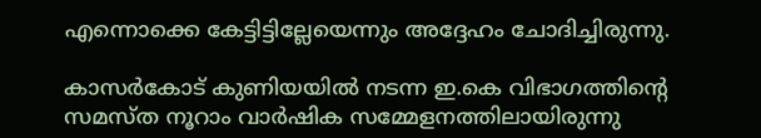എന്നൊക്കെ കേട്ടിട്ടില്ലേയെന്നും അദ്ദേഹം ചോദിച്ചിരുന്നു.

കാസര്‍കോട് കുണിയയില്‍ നടന്ന ഇ.കെ വിഭാഗത്തിന്റെ സമസ്ത നൂറാം വാര്‍ഷിക സമ്മേളനത്തിലായിരുന്നു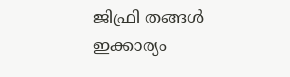ജിഫ്രി തങ്ങള്‍ ഇക്കാര്യം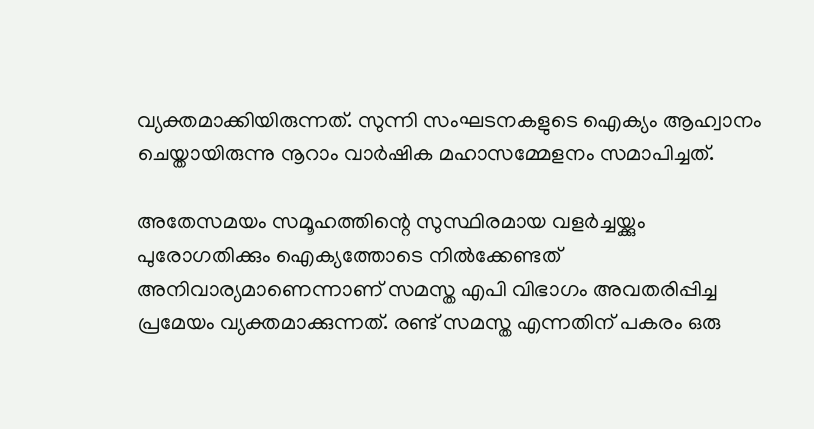വ്യക്തമാക്കിയിരുന്നത്. സുന്നി സംഘടനകളുടെ ഐക്യം ആഹ്വാനം ചെയ്തായിരുന്നു നൂറാം വാർഷിക മഹാസമ്മേളനം സമാപിച്ചത്.

അതേസമയം സമൂഹത്തിന്റെ സുസ്ഥിരമായ വളർച്ചയ്ക്കും പുരോഗതിക്കും ഐക്യത്തോടെ നിൽക്കേണ്ടത് അനിവാര്യമാണെന്നാണ് സമസ്ത എപി വിഭാഗം അവതരിപ്പിച്ച പ്രമേയം വ്യക്തമാക്കുന്നത്. രണ്ട് സമസ്ത എന്നതിന് പകരം ഒരു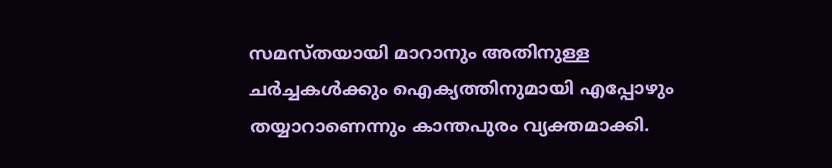സമസ്തയായി മാറാനും അതിനുള്ള ചർച്ചകൾക്കും ഐക്യത്തിനുമായി എപ്പോഴും തയ്യാറാണെന്നും കാന്തപുരം വ്യക്തമാക്കി.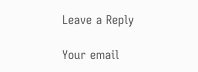Leave a Reply

Your email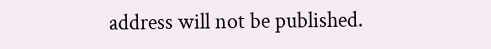address will not be published.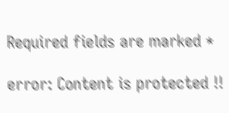Required fields are marked *

error: Content is protected !!